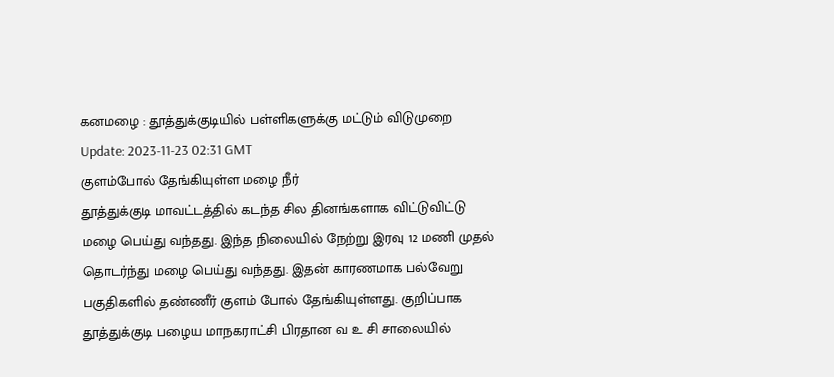கனமழை : தூத்துக்குடியில் பள்ளிகளுக்கு மட்டும் விடுமுறை
Update: 2023-11-23 02:31 GMT
குளம்போல் தேங்கியுள்ள மழை நீர்
தூத்துக்குடி மாவட்டத்தில் கடந்த சில தினங்களாக விட்டுவிட்டு மழை பெய்து வந்தது. இந்த நிலையில் நேற்று இரவு 12 மணி முதல் தொடர்ந்து மழை பெய்து வந்தது. இதன் காரணமாக பல்வேறு பகுதிகளில் தண்ணீர் குளம் போல் தேங்கியுள்ளது. குறிப்பாக தூத்துக்குடி பழைய மாநகராட்சி பிரதான வ உ சி சாலையில்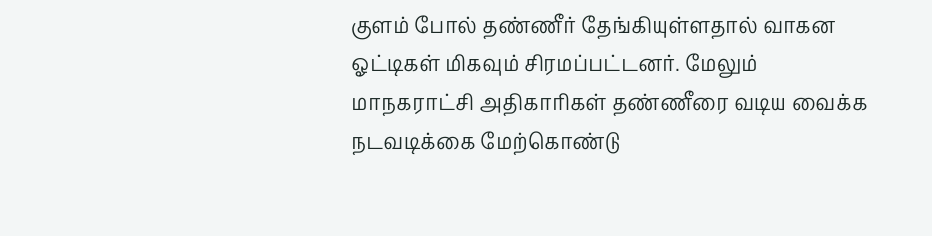குளம் போல் தண்ணீர் தேங்கியுள்ளதால் வாகன ஓட்டிகள் மிகவும் சிரமப்பட்டனர். மேலும் மாநகராட்சி அதிகாரிகள் தண்ணீரை வடிய வைக்க நடவடிக்கை மேற்கொண்டு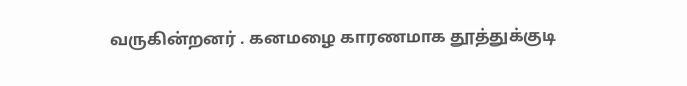வருகின்றனர் . கனமழை காரணமாக தூத்துக்குடி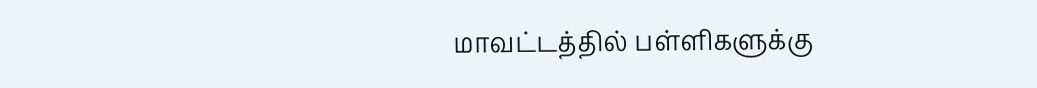மாவட்டத்தில் பள்ளிகளுக்கு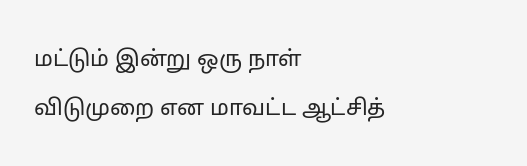மட்டும் இன்று ஒரு நாள் விடுமுறை என மாவட்ட ஆட்சித்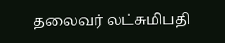தலைவர் லட்சுமிபதி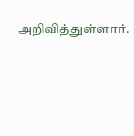அறிவித்துள்ளார்.